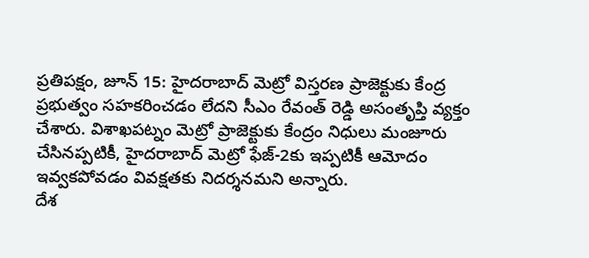ప్రతిపక్షం, జూన్ 15: హైదరాబాద్ మెట్రో విస్తరణ ప్రాజెక్టుకు కేంద్ర ప్రభుత్వం సహకరించడం లేదని సీఎం రేవంత్ రెడ్డి అసంతృప్తి వ్యక్తం చేశారు. విశాఖపట్నం మెట్రో ప్రాజెక్టుకు కేంద్రం నిధులు మంజూరు చేసినప్పటికీ, హైదరాబాద్ మెట్రో ఫేజ్-2కు ఇప్పటికీ ఆమోదం ఇవ్వకపోవడం వివక్షతకు నిదర్శనమని అన్నారు.
దేశ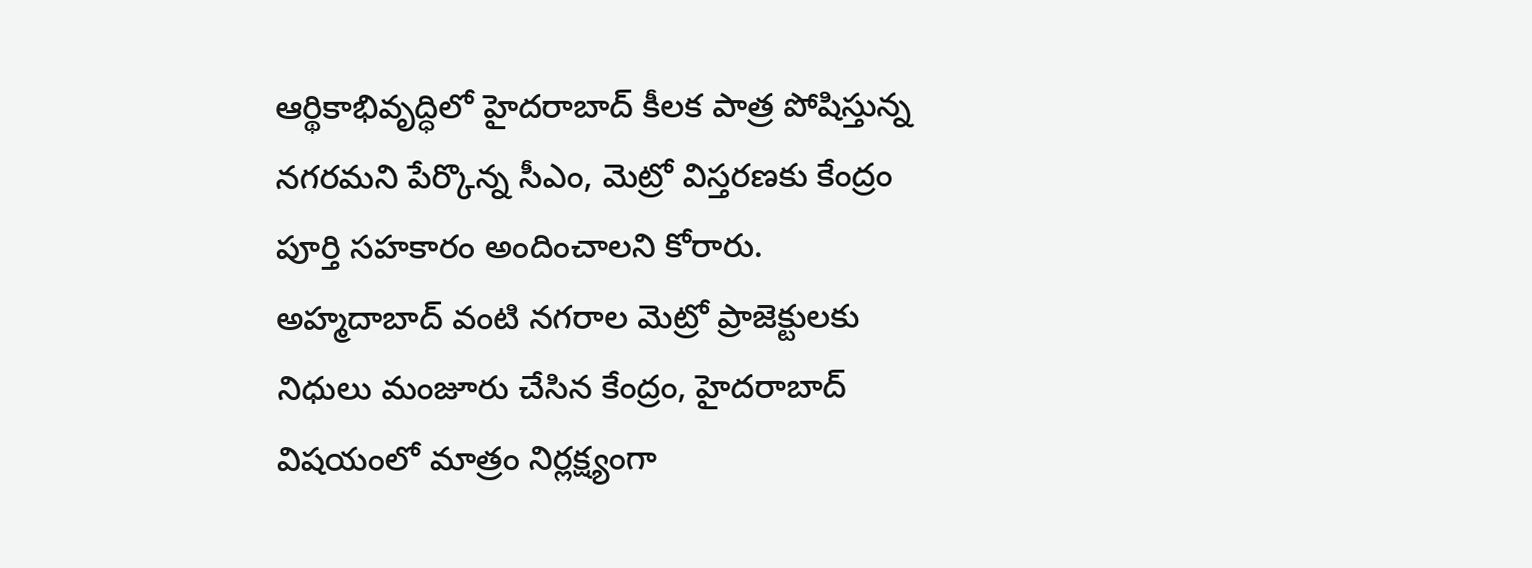ఆర్థికాభివృద్ధిలో హైదరాబాద్ కీలక పాత్ర పోషిస్తున్న నగరమని పేర్కొన్న సీఎం, మెట్రో విస్తరణకు కేంద్రం పూర్తి సహకారం అందించాలని కోరారు. అహ్మదాబాద్ వంటి నగరాల మెట్రో ప్రాజెక్టులకు నిధులు మంజూరు చేసిన కేంద్రం, హైదరాబాద్ విషయంలో మాత్రం నిర్లక్ష్యంగా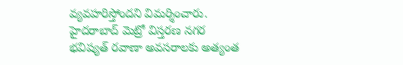వ్యవహరిస్తోందని విమర్శించారు.
హైదరాబాద్ మెట్రో విస్తరణ నగర భవిష్యత్ రవాణా అవసరాలకు అత్యంత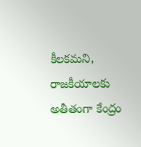కీలకమని, రాజకీయాలకు అతీతంగా కేంద్రం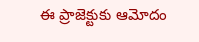ఈ ప్రాజెక్టుకు ఆమోదం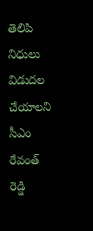తెలిపి నిధులు విడుదల చేయాలని సీఎం రేవంత్ రెడ్డి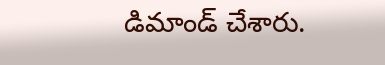డిమాండ్ చేశారు.